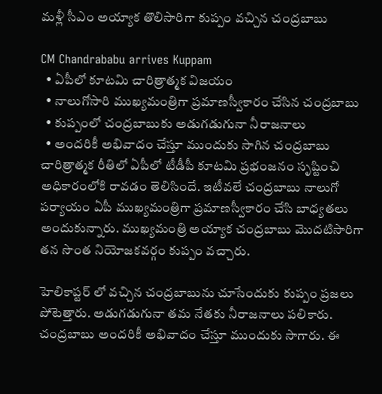మళ్లీ సీఎం అయ్యాక తొలిసారిగా కుప్పం వచ్చిన చంద్రబాబు

CM Chandrababu arrives Kuppam
  • ఏపీలో కూటమి చారిత్రాత్మక విజయం
  • నాలుగోసారి ముఖ్యమంత్రిగా ప్రమాణస్వీకారం చేసిన చంద్రబాబు
  • కుప్పంలో చంద్రబాబుకు అడుగడుగునా నీరాజనాలు
  • అందరికీ అభివాదం చేస్తూ ముందుకు సాగిన చంద్రబాబు
చారిత్రాత్మక రీతిలో ఏపీలో టీడీపీ కూటమి ప్రభంజనం సృష్టించి అధికారంలోకి రావడం తెలిసిందే. ఇటీవలే చంద్రబాబు నాలుగో పర్యాయం ఏపీ ముఖ్యమంత్రిగా ప్రమాణస్వీకారం చేసి బాధ్యతలు అందుకున్నారు. ముఖ్యమంత్రి అయ్యాక చంద్రబాబు మొదటిసారిగా తన సొంత నియోజకవర్గం కుప్పం వచ్చారు.

హెలికాప్టర్ లో వచ్చిన చంద్రబాబును చూసేందుకు కుప్పం ప్రజలు పోటెత్తారు. అడుగడుగునా తమ నేతకు నీరాజనాలు పలికారు. చంద్రబాబు అందరికీ అభివాదం చేస్తూ ముందుకు సాగారు. ఈ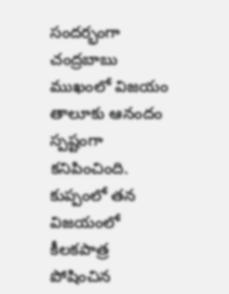సందర్భంగా చంద్రబాబు ముఖంలో విజయం తాలూకు ఆనందం స్పష్టంగా కనిపించింది. కుప్పంలో తన విజయంలో కీలకపాత్ర పోషించిన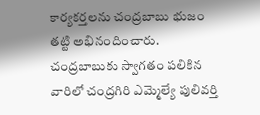కార్యకర్తలను చంద్రబాబు భుజం తట్టి అభినందించారు. చంద్రబాబుకు స్వాగతం పలికిన వారిలో చంద్రగిరి ఎమ్మెల్యే పులివర్తి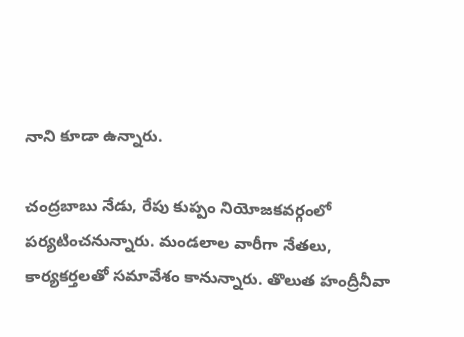నాని కూడా ఉన్నారు.

చంద్రబాబు నేడు, రేపు కుప్పం నియోజకవర్గంలో పర్యటించనున్నారు. మండలాల వారీగా నేతలు, కార్యకర్తలతో సమావేశం కానున్నారు. తొలుత హంద్రీనీవా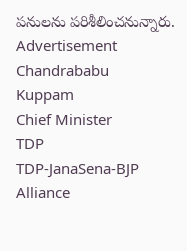పనులను పరిశీలించనున్నారు.
Advertisement
Chandrababu
Kuppam
Chief Minister
TDP
TDP-JanaSena-BJP Alliance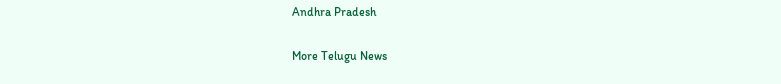Andhra Pradesh

More Telugu News